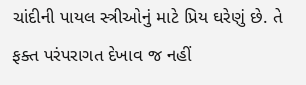ચાંદીની પાયલ સ્ત્રીઓનું માટે પ્રિય ઘરેણું છે. તે ફક્ત પરંપરાગત દેખાવ જ નહીં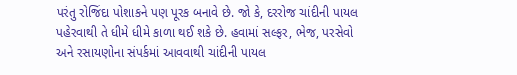પરંતુ રોજિંદા પોશાકને પણ પૂરક બનાવે છે. જો કે, દરરોજ ચાંદીની પાયલ પહેરવાથી તે ધીમે ધીમે કાળા થઈ શકે છે. હવામાં સલ્ફર, ભેજ, પરસેવો અને રસાયણોના સંપર્કમાં આવવાથી ચાંદીની પાયલ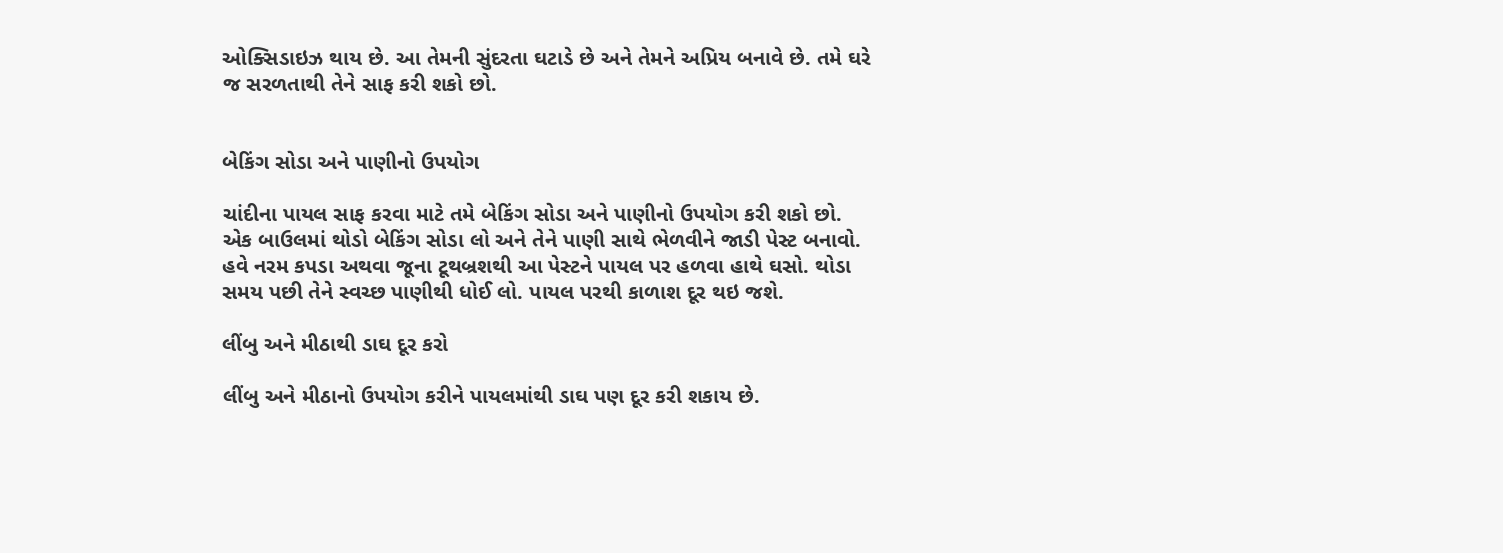ઓક્સિડાઇઝ થાય છે. આ તેમની સુંદરતા ઘટાડે છે અને તેમને અપ્રિય બનાવે છે. તમે ઘરે જ સરળતાથી તેને સાફ કરી શકો છો.


બેકિંગ સોડા અને પાણીનો ઉપયોગ

ચાંદીના પાયલ સાફ કરવા માટે તમે બેકિંગ સોડા અને પાણીનો ઉપયોગ કરી શકો છો. એક બાઉલમાં થોડો બેકિંગ સોડા લો અને તેને પાણી સાથે ભેળવીને જાડી પેસ્ટ બનાવો. હવે નરમ કપડા અથવા જૂના ટૂથબ્રશથી આ પેસ્ટને પાયલ પર હળવા હાથે ઘસો. થોડા સમય પછી તેને સ્વચ્છ પાણીથી ધોઈ લો. પાયલ પરથી કાળાશ દૂર થઇ જશે.

લીંબુ અને મીઠાથી ડાઘ દૂર કરો

લીંબુ અને મીઠાનો ઉપયોગ કરીને પાયલમાંથી ડાઘ પણ દૂર કરી શકાય છે.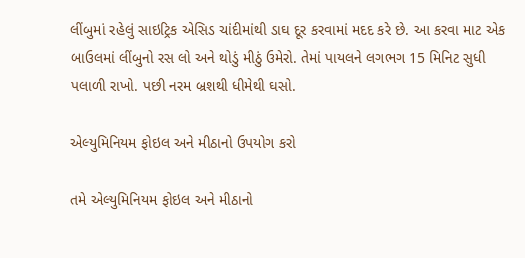લીંબુમાં રહેલું સાઇટ્રિક એસિડ ચાંદીમાંથી ડાઘ દૂર કરવામાં મદદ કરે છે. આ કરવા માટ એક બાઉલમાં લીંબુનો રસ લો અને થોડું મીઠું ઉમેરો. તેમાં પાયલને લગભગ 15 મિનિટ સુધી પલાળી રાખો. પછી નરમ બ્રશથી ધીમેથી ઘસો.

એલ્યુમિનિયમ ફોઇલ અને મીઠાનો ઉપયોગ કરો

તમે એલ્યુમિનિયમ ફોઇલ અને મીઠાનો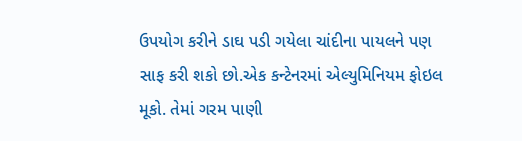ઉપયોગ કરીને ડાઘ પડી ગયેલા ચાંદીના પાયલને પણ સાફ કરી શકો છો.એક કન્ટેનરમાં એલ્યુમિનિયમ ફોઇલ મૂકો. તેમાં ગરમ પાણી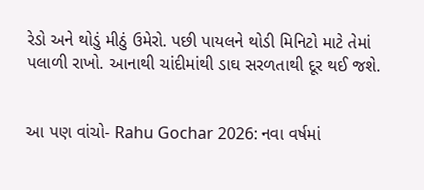રેડો અને થોડું મીઠું ઉમેરો. પછી પાયલને થોડી મિનિટો માટે તેમાં પલાળી રાખો. આનાથી ચાંદીમાંથી ડાઘ સરળતાથી દૂર થઈ જશે.


આ પણ વાંચો- Rahu Gochar 2026: નવા વર્ષમાં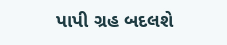પાપી ગ્રહ બદલશે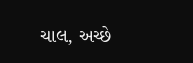ચાલ, અચ્છે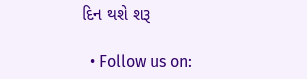દિન થશે શરૂ

  • Follow us on: